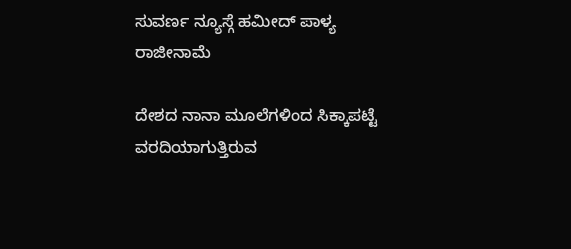ಸುವರ್ಣ ನ್ಯೂಸ್ಗೆ ಹಮೀದ್ ಪಾಳ್ಯ ರಾಜೀನಾಮೆ

ದೇಶದ ನಾನಾ ಮೂಲೆಗಳಿಂದ ಸಿಕ್ಕಾಪಟ್ಟೆ ವರದಿಯಾಗುತ್ತಿರುವ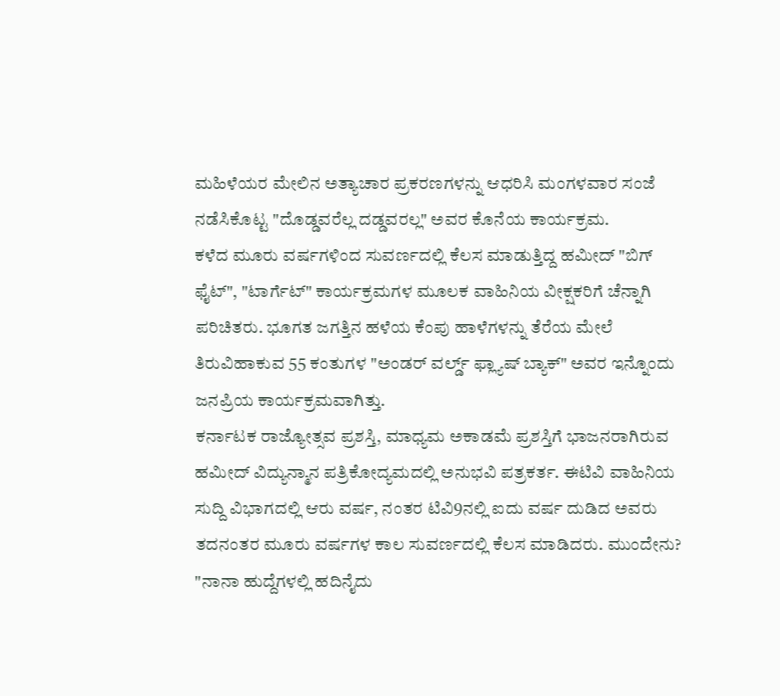ಮಹಿಳೆಯರ ಮೇಲಿನ ಅತ್ಯಾಚಾರ ಪ್ರಕರಣಗಳನ್ನು ಆಧರಿಸಿ ಮಂಗಳವಾರ ಸಂಜೆ ನಡೆಸಿಕೊಟ್ಟ "ದೊಡ್ಡವರೆಲ್ಲ ದಡ್ಡವರಲ್ಲ" ಅವರ ಕೊನೆಯ ಕಾರ್ಯಕ್ರಮ.
ಕಳೆದ ಮೂರು ವರ್ಷಗಳಿಂದ ಸುವರ್ಣದಲ್ಲಿ ಕೆಲಸ ಮಾಡುತ್ತಿದ್ದ ಹಮೀದ್ "ಬಿಗ್ ಫೈಟ್", "ಟಾರ್ಗೆಟ್" ಕಾರ್ಯಕ್ರಮಗಳ ಮೂಲಕ ವಾಹಿನಿಯ ವೀಕ್ಷಕರಿಗೆ ಚೆನ್ನಾಗಿ ಪರಿಚಿತರು. ಭೂಗತ ಜಗತ್ತಿನ ಹಳೆಯ ಕೆಂಪು ಹಾಳೆಗಳನ್ನು ತೆರೆಯ ಮೇಲೆ ತಿರುವಿಹಾಕುವ 55 ಕಂತುಗಳ "ಅಂಡರ್ ವರ್ಲ್ಡ್ ಫ್ಲ್ಯಾಷ್ ಬ್ಯಾಕ್" ಅವರ ಇನ್ನೊಂದು ಜನಪ್ರಿಯ ಕಾರ್ಯಕ್ರಮವಾಗಿತ್ತು.
ಕರ್ನಾಟಕ ರಾಜ್ಯೋತ್ಸವ ಪ್ರಶಸ್ತಿ, ಮಾಧ್ಯಮ ಅಕಾಡಮೆ ಪ್ರಶಸ್ತಿಗೆ ಭಾಜನರಾಗಿರುವ ಹಮೀದ್ ವಿದ್ಯುನ್ಮಾನ ಪತ್ರಿಕೋದ್ಯಮದಲ್ಲಿ ಅನುಭವಿ ಪತ್ರಕರ್ತ. ಈಟಿವಿ ವಾಹಿನಿಯ ಸುದ್ದಿ ವಿಭಾಗದಲ್ಲಿ ಆರು ವರ್ಷ, ನಂತರ ಟಿವಿ9ನಲ್ಲಿ ಐದು ವರ್ಷ ದುಡಿದ ಅವರು ತದನಂತರ ಮೂರು ವರ್ಷಗಳ ಕಾಲ ಸುವರ್ಣದಲ್ಲಿ ಕೆಲಸ ಮಾಡಿದರು. ಮುಂದೇನು?
"ನಾನಾ ಹುದ್ದೆಗಳಲ್ಲಿ ಹದಿನೈದು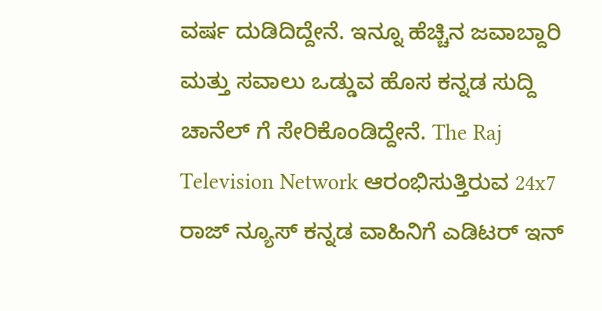ವರ್ಷ ದುಡಿದಿದ್ದೇನೆ. ಇನ್ನೂ ಹೆಚ್ಚಿನ ಜವಾಬ್ದಾರಿ ಮತ್ತು ಸವಾಲು ಒಡ್ಡುವ ಹೊಸ ಕನ್ನಡ ಸುದ್ದಿ ಚಾನೆಲ್ ಗೆ ಸೇರಿಕೊಂಡಿದ್ದೇನೆ. The Raj Television Network ಆರಂಭಿಸುತ್ತಿರುವ 24x7 ರಾಜ್ ನ್ಯೂಸ್ ಕನ್ನಡ ವಾಹಿನಿಗೆ ಎಡಿಟರ್ ಇನ್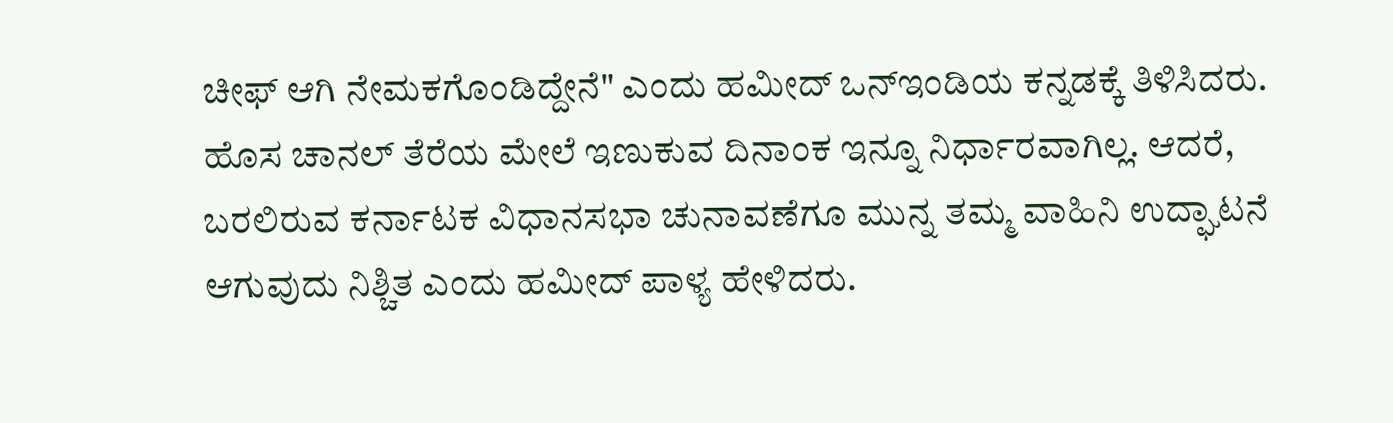ಚೀಫ್ ಆಗಿ ನೇಮಕಗೊಂಡಿದ್ದೇನೆ" ಎಂದು ಹಮೀದ್ ಒನ್ಇಂಡಿಯ ಕನ್ನಡಕ್ಕೆ ತಿಳಿಸಿದರು.
ಹೊಸ ಚಾನಲ್ ತೆರೆಯ ಮೇಲೆ ಇಣುಕುವ ದಿನಾಂಕ ಇನ್ನೂ ನಿರ್ಧಾರವಾಗಿಲ್ಲ. ಆದರೆ, ಬರಲಿರುವ ಕರ್ನಾಟಕ ವಿಧಾನಸಭಾ ಚುನಾವಣೆಗೂ ಮುನ್ನ ತಮ್ಮ ವಾಹಿನಿ ಉದ್ಘಾಟನೆ ಆಗುವುದು ನಿಶ್ಚಿತ ಎಂದು ಹಮೀದ್ ಪಾಳ್ಯ ಹೇಳಿದರು.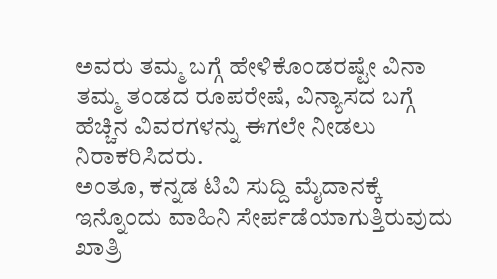ಅವರು ತಮ್ಮ ಬಗ್ಗೆ ಹೇಳಿಕೊಂಡರಷ್ಟೇ ವಿನಾ ತಮ್ಮ ತಂಡದ ರೂಪರೇಷೆ, ವಿನ್ಯಾಸದ ಬಗ್ಗೆ ಹೆಚ್ಚಿನ ವಿವರಗಳನ್ನು ಈಗಲೇ ನೀಡಲು ನಿರಾಕರಿಸಿದರು.
ಅಂತೂ, ಕನ್ನಡ ಟಿವಿ ಸುದ್ದಿ ಮೈದಾನಕ್ಕೆ ಇನ್ನೊಂದು ವಾಹಿನಿ ಸೇರ್ಪಡೆಯಾಗುತ್ತಿರುವುದು ಖಾತ್ರಿ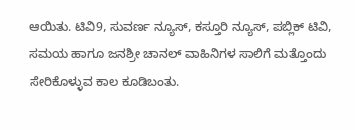ಆಯಿತು. ಟಿವಿ9, ಸುವರ್ಣ ನ್ಯೂಸ್, ಕಸ್ತೂರಿ ನ್ಯೂಸ್, ಪಬ್ಲಿಕ್ ಟಿವಿ, ಸಮಯ ಹಾಗೂ ಜನಶ್ರೀ ಚಾನಲ್ ವಾಹಿನಿಗಳ ಸಾಲಿಗೆ ಮತ್ತೊಂದು ಸೇರಿಕೊಳ್ಳುವ ಕಾಲ ಕೂಡಿಬಂತು.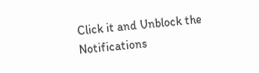Click it and Unblock the Notifications